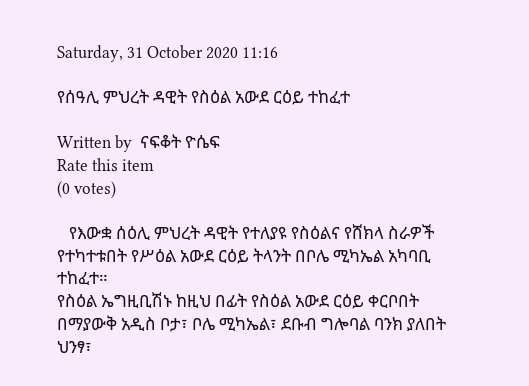Saturday, 31 October 2020 11:16

የሰዓሊ ምህረት ዳዊት የስዕል አውደ ርዕይ ተከፈተ

Written by  ናፍቆት ዮሴፍ
Rate this item
(0 votes)

   የእውቋ ሰዕሊ ምህረት ዳዊት የተለያዩ የስዕልና የሸክላ ስራዎች የተካተቱበት የሥዕል አውደ ርዕይ ትላንት በቦሌ ሚካኤል አካባቢ ተከፈተ።
የስዕል ኤግዚቢሽኑ ከዚህ በፊት የስዕል አውደ ርዕይ ቀርቦበት በማያውቅ አዲስ ቦታ፣ ቦሌ ሚካኤል፣ ደቡብ ግሎባል ባንክ ያለበት ህንፃ፣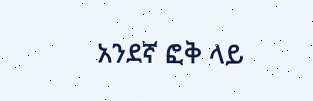አንደኛ ፎቅ ላይ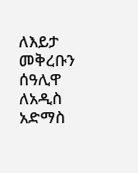ለእይታ መቅረቡን ሰዓሊዋ ለአዲስ አድማስ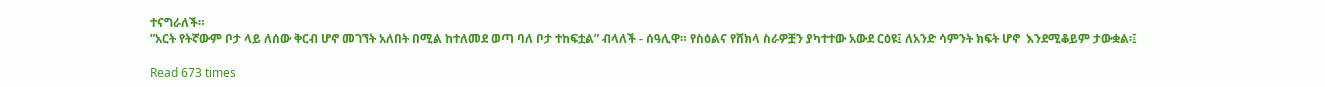ተናግራለች።
”አርት የትኛውም ቦታ ላይ ለሰው ቅርብ ሆኖ መገኘት አለበት በሚል ከተለመደ ወጣ ባለ ቦታ ተከፍቷል” ብላለች - ሰዓሊዋ። የስዕልና የሸክላ ስራዎቿን ያካተተው አውደ ርዕዩ፤ ለአንድ ሳምንት ክፍት ሆኖ  እንደሚቆይም ታውቋል፡፤

Read 673 times